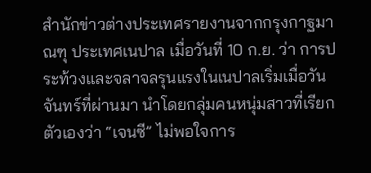สำนักข่าวต่างประเทศรายงานจากกรุงกาฐมาณฑุ ประเทศเนปาล เมื่อวันที่ 10 ก.ย. ว่า การประท้วงและจลาจลรุนแรงในเนปาลเริ่มเมื่อวันจันทร์ที่ผ่านมา นำโดยกลุ่มคนหนุ่มสาวที่เรียกตัวเองว่า “เจนซี” ไม่พอใจการ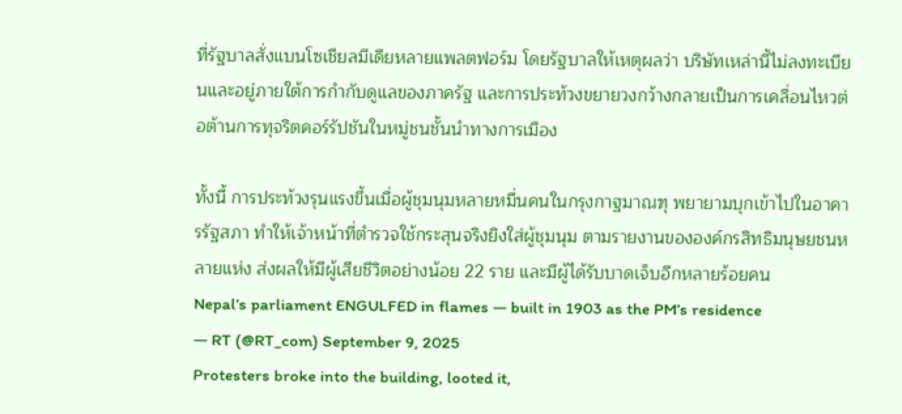ที่รัฐบาลสั่งแบนโซเชียลมีเดียหลายแพลตฟอร์ม โดยรัฐบาลให้เหตุผลว่า บริษัทเหล่านี้ไม่ลงทะเบียนและอยู่ภายใต้การกำกับดูแลของภาครัฐ และการประท้วงขยายวงกว้างกลายเป็นการเคลื่อนไหวต่อต้านการทุจริตคอร์รัปชันในหมู่ชนชั้นนำทางการเมือง

ทั้งนี้ การประท้วงรุนแรงขึ้นเมื่อผู้ชุมนุมหลายหมื่นคนในกรุงกาฐมาณฑุ พยายามบุกเข้าไปในอาคารรัฐสภา ทำให้เจ้าหน้าที่ตำรวจใช้กระสุนจริงยิงใส่ผู้ชุมนุม ตามรายงานขององค์กรสิทธิมนุษยชนหลายแห่ง ส่งผลให้มีผู้เสียชีวิตอย่างน้อย 22 ราย และมีผู้ได้รับบาดเจ็บอีกหลายร้อยคน
Nepal’s parliament ENGULFED in flames — built in 1903 as the PM’s residence
— RT (@RT_com) September 9, 2025
Protesters broke into the building, looted it,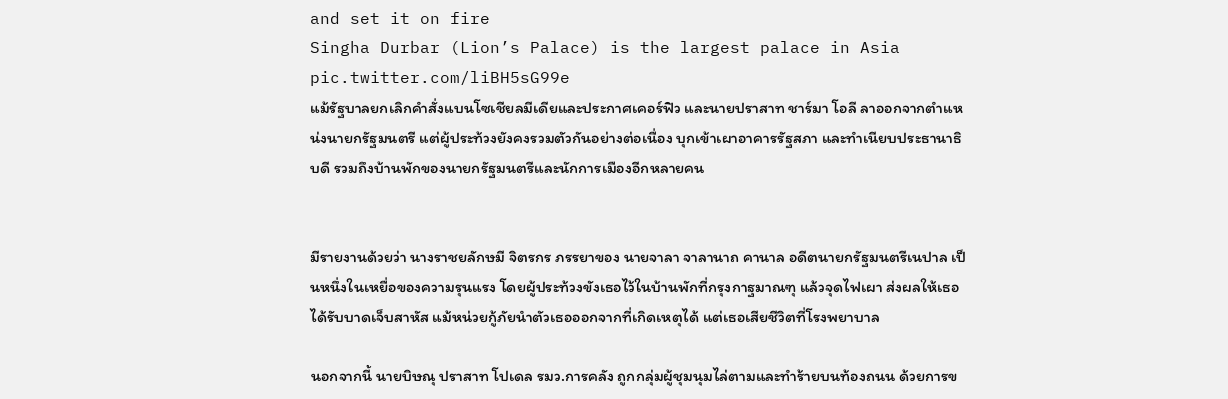and set it on fire
Singha Durbar (Lion’s Palace) is the largest palace in Asia pic.twitter.com/liBH5sG99e
แม้รัฐบาลยกเลิกคำสั่งแบนโซเชียลมีเดียและประกาศเคอร์ฟิว และนายปราสาท ชาร์มา โอลี ลาออกจากตำแหน่งนายกรัฐมนตรี แต่ผู้ประท้วงยังคงรวมตัวกันอย่างต่อเนื่อง บุกเข้าเผาอาคารรัฐสภา และทำเนียบประธานาธิบดี รวมถึงบ้านพักของนายกรัฐมนตรีและนักการเมืองอีกหลายคน


มีรายงานด้วยว่า นางราชยลักษมี จิตรกร ภรรยาของ นายจาลา จาลานาถ คานาล อดีตนายกรัฐมนตรีเนปาล เป็นหนึ่งในเหยื่อของความรุนแรง โดยผู้ประท้วงขังเธอไว้ในบ้านพักที่กรุงกาฐมาณฑุ แล้วจุดไฟเผา ส่งผลให้เธอได้รับบาดเจ็บสาหัส แม้หน่วยกู้ภัยนำตัวเธอออกจากที่เกิดเหตุได้ แต่เธอเสียชีวิตที่โรงพยาบาล

นอกจากนี้ นายบิษณุ ปราสาท โปเดล รมว.การคลัง ถูกกลุ่มผู้ชุมนุมไล่ตามและทำร้ายบนท้องถนน ด้วยการข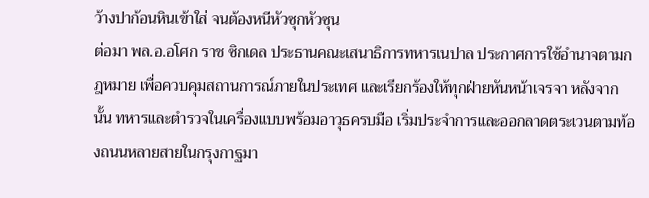ว้างปาก้อนหินเข้าใส่ จนต้องหนีหัวซุกหัวซุน
ต่อมา พล.อ.อโศก ราช ซิกเดล ประธานคณะเสนาธิการทหารเนปาล ประกาศการใช้อำนาจตามกฎหมาย เพื่อควบคุมสถานการณ์ภายในประเทศ และเรียกร้องให้ทุกฝ่ายหันหน้าเจรจา หลังจากนั้น ทหารและตำรวจในเครื่องแบบพร้อมอาวุธครบมือ เริ่มประจำการและออกลาดตระเวนตามท้องถนนหลายสายในกรุงกาฐมา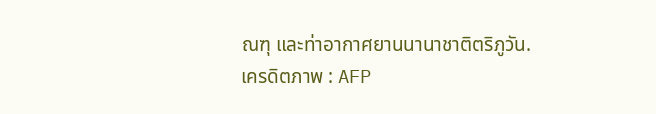ณฑุ และท่าอากาศยานนานาชาติตริภูวัน.
เครดิตภาพ : AFP